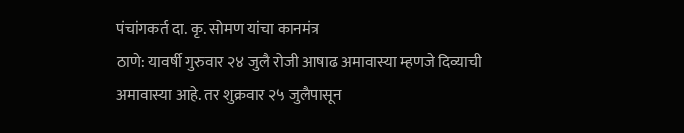पंचांगकर्त दा. कृ. सोमण यांचा कानमंत्र
ठाणे: यावर्षी गुरुवार २४ जुलै रोजी आषाढ अमावास्या म्हणजे दिव्याची अमावास्या आहे. तर शुक्रवार २५ जुलैपासून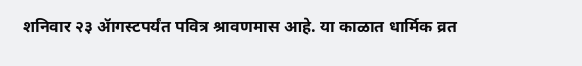शनिवार २३ ॲागस्टपर्यंत पवित्र श्रावणमास आहे. या काळात धार्मिक व्रत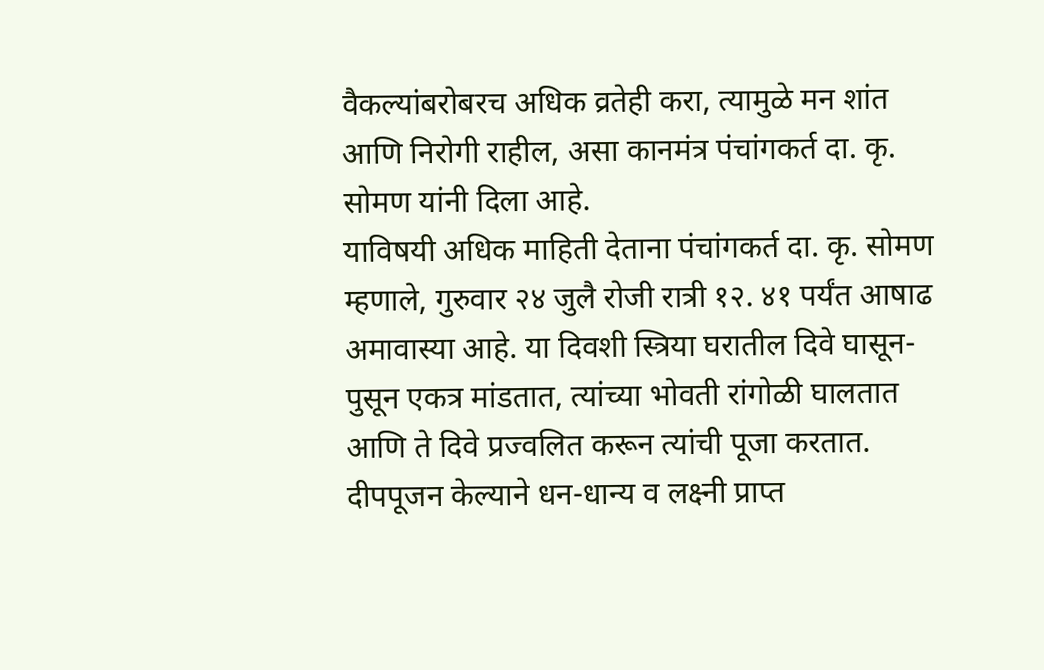वैकल्यांबरोबरच अधिक व्रतेही करा, त्यामुळे मन शांत आणि निरोगी राहील, असा कानमंत्र पंचांगकर्त दा. कृ. सोमण यांनी दिला आहे.
याविषयी अधिक माहिती देताना पंचांगकर्त दा. कृ. सोमण म्हणाले, गुरुवार २४ जुलै रोजी रात्री १२. ४१ पर्यंत आषाढ अमावास्या आहे. या दिवशी स्त्रिया घरातील दिवे घासून-पुसून एकत्र मांडतात, त्यांच्या भोवती रांगोळी घालतात आणि ते दिवे प्रज्वलित करून त्यांची पूजा करतात. दीपपूजन केल्याने धन-धान्य व लक्ष्नी प्राप्त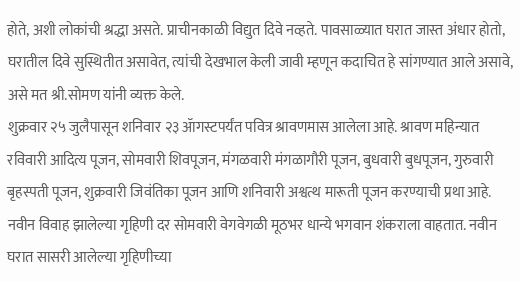होते, अशी लोकांची श्रद्धा असते. प्राचीनकाळी विद्युत दिवे नव्हते. पावसाळ्यात घरात जास्त अंधार होतो, घरातील दिवे सुस्थितीत असावेत, त्यांची देखभाल केली जावी म्हणून कदाचित हे सांगण्यात आले असावे, असे मत श्री.सोमण यांनी व्यक्त केले.
शुक्रवार २५ जुलैपासून शनिवार २३ ॲागस्टपर्यंत पवित्र श्रावणमास आलेला आहे. श्रावण महिन्यात रविवारी आदित्य पूजन, सोमवारी शिवपूजन, मंगळवारी मंगळागौरी पूजन, बुधवारी बुधपूजन, गुरुवारी बृहस्पती पूजन, शुक्रवारी जिवंतिका पूजन आणि शनिवारी अश्वत्थ मारूती पूजन करण्याची प्रथा आहे. नवीन विवाह झालेल्या गृहिणी दर सोमवारी वेगवेगळी मूठभर धान्ये भगवान शंकराला वाहतात. नवीन घरात सासरी आलेल्या गृहिणीच्या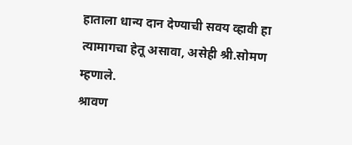हाताला धान्य दान देण्याची सवय व्हावी हा त्यामागचा हेतू असावा, असेही श्री.सोमण म्हणाले.
श्रावण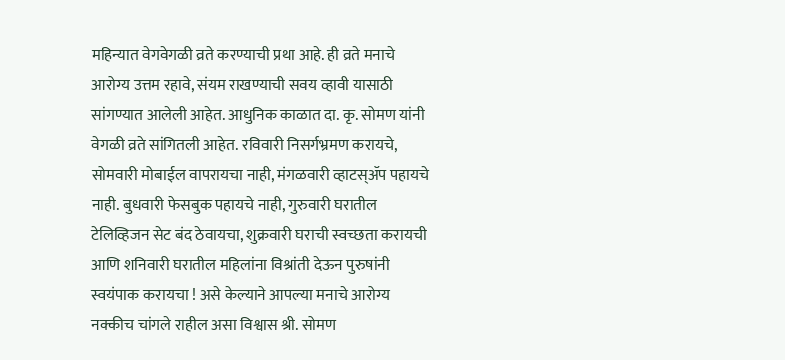महिन्यात वेगवेगळी व्रते करण्याची प्रथा आहे. ही व्रते मनाचे आरोग्य उत्तम रहावे, संयम राखण्याची सवय व्हावी यासाठी सांगण्यात आलेली आहेत. आधुनिक काळात दा. कृ. सोमण यांनी वेगळी व्रते सांगितली आहेत. रविवारी निसर्गभ्रमण करायचे, सोमवारी मोबाईल वापरायचा नाही, मंगळवारी व्हाटस्ॲप पहायचे नाही. बुधवारी फेसबुक पहायचे नाही, गुरुवारी घरातील टेलिव्हिजन सेट बंद ठेवायचा, शुक्रवारी घराची स्वच्छता करायची आणि शनिवारी घरातील महिलांना विश्रांती देऊन पुरुषांनी स्वयंपाक करायचा ! असे केल्याने आपल्या मनाचे आरोग्य नक्कीच चांगले राहील असा विश्वास श्री. सोमण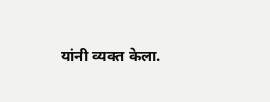यांनी व्यक्त केला.